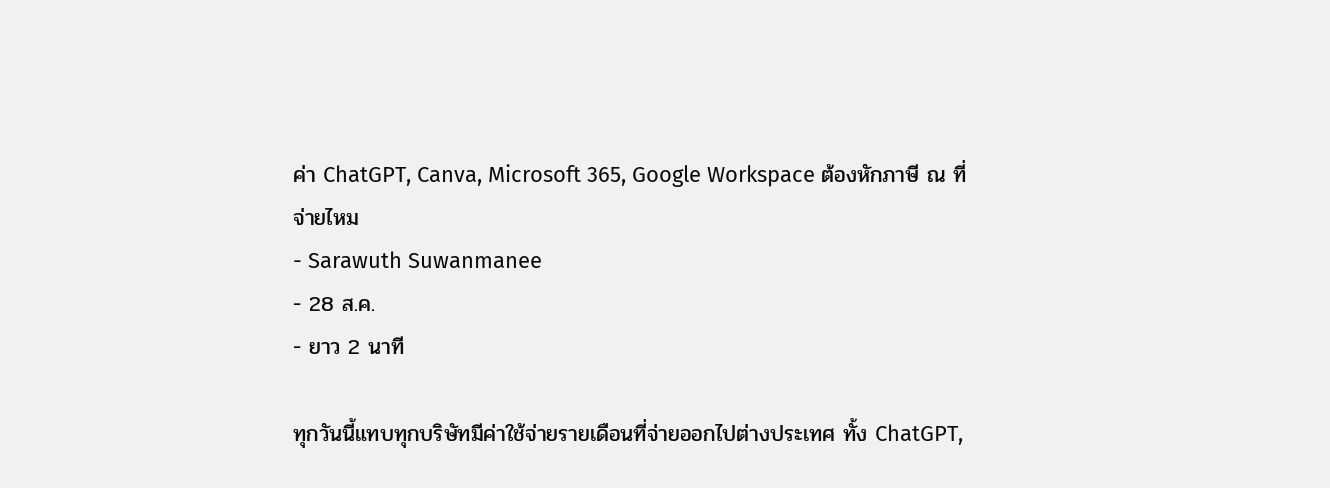ค่า ChatGPT, Canva, Microsoft 365, Google Workspace ต้องหักภาษี ณ ที่จ่ายไหม
- Sarawuth Suwanmanee
- 28 ส.ค.
- ยาว 2 นาที

ทุกวันนี้แทบทุกบริษัทมีค่าใช้จ่ายรายเดือนที่จ่ายออกไปต่างประเทศ ทั้ง ChatGPT,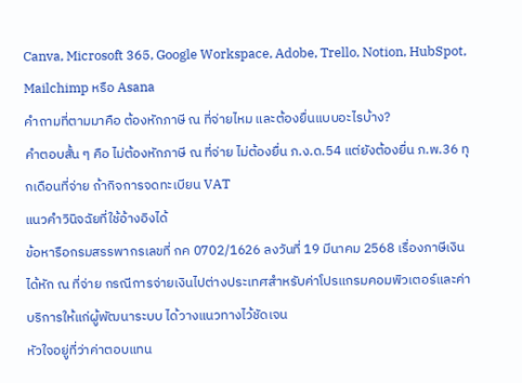Canva, Microsoft 365, Google Workspace, Adobe, Trello, Notion, HubSpot, Mailchimp หรือ Asana
คำถามที่ตามมาคือ ต้องหักภาษี ณ ที่จ่ายไหม และต้องยื่นแบบอะไรบ้าง?
คำตอบสั้น ๆ คือ ไม่ต้องหักภาษี ณ ที่จ่าย ไม่ต้องยื่น ภ.ง.ด.54 แต่ยังต้องยื่น ภ.พ.36 ทุกเดือนที่จ่าย ถ้ากิจการจดทะเบียน VAT
แนวคำวินิจฉัยที่ใช้อ้างอิงได้
ข้อหารือกรมสรรพากรเลขที่ กค 0702/1626 ลงวันที่ 19 มีนาคม 2568 เรื่องภาษีเงินได้หัก ณ ที่จ่าย กรณีการจ่ายเงินไปต่างประเทศสำหรับค่าโปรแกรมคอมพิวเตอร์และค่าบริการให้แก่ผู้พัฒนาระบบ ได้วางแนวทางไว้ชัดเจน
หัวใจอยู่ที่ว่าค่าตอบแทน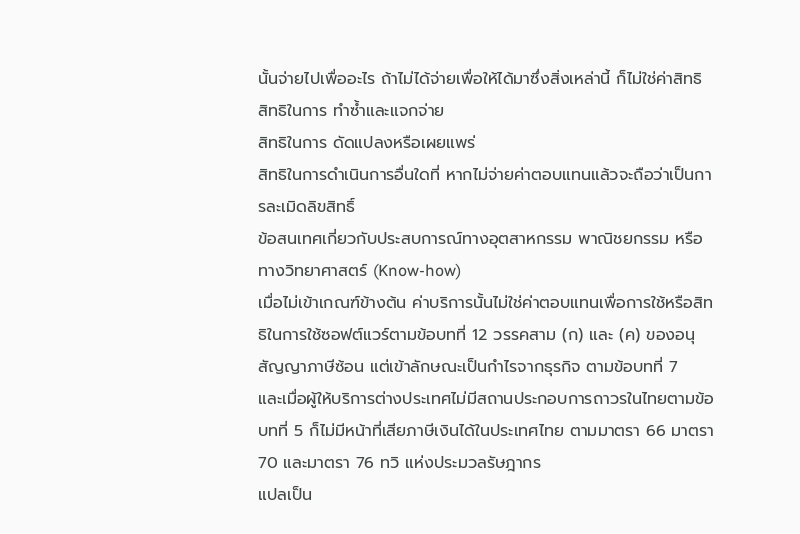นั้นจ่ายไปเพื่ออะไร ถ้าไม่ได้จ่ายเพื่อให้ได้มาซึ่งสิ่งเหล่านี้ ก็ไม่ใช่ค่าสิทธิ
สิทธิในการ ทำซ้ำและแจกจ่าย
สิทธิในการ ดัดแปลงหรือเผยแพร่
สิทธิในการดำเนินการอื่นใดที่ หากไม่จ่ายค่าตอบแทนแล้วจะถือว่าเป็นการละเมิดลิขสิทธิ์
ข้อสนเทศเกี่ยวกับประสบการณ์ทางอุตสาหกรรม พาณิชยกรรม หรือทางวิทยาศาสตร์ (Know-how)
เมื่อไม่เข้าเกณฑ์ข้างต้น ค่าบริการนั้นไม่ใช่ค่าตอบแทนเพื่อการใช้หรือสิทธิในการใช้ซอฟต์แวร์ตามข้อบทที่ 12 วรรคสาม (ก) และ (ค) ของอนุสัญญาภาษีซ้อน แต่เข้าลักษณะเป็นกำไรจากธุรกิจ ตามข้อบทที่ 7
และเมื่อผู้ให้บริการต่างประเทศไม่มีสถานประกอบการถาวรในไทยตามข้อบทที่ 5 ก็ไม่มีหน้าที่เสียภาษีเงินได้ในประเทศไทย ตามมาตรา 66 มาตรา 70 และมาตรา 76 ทวิ แห่งประมวลรัษฎากร
แปลเป็น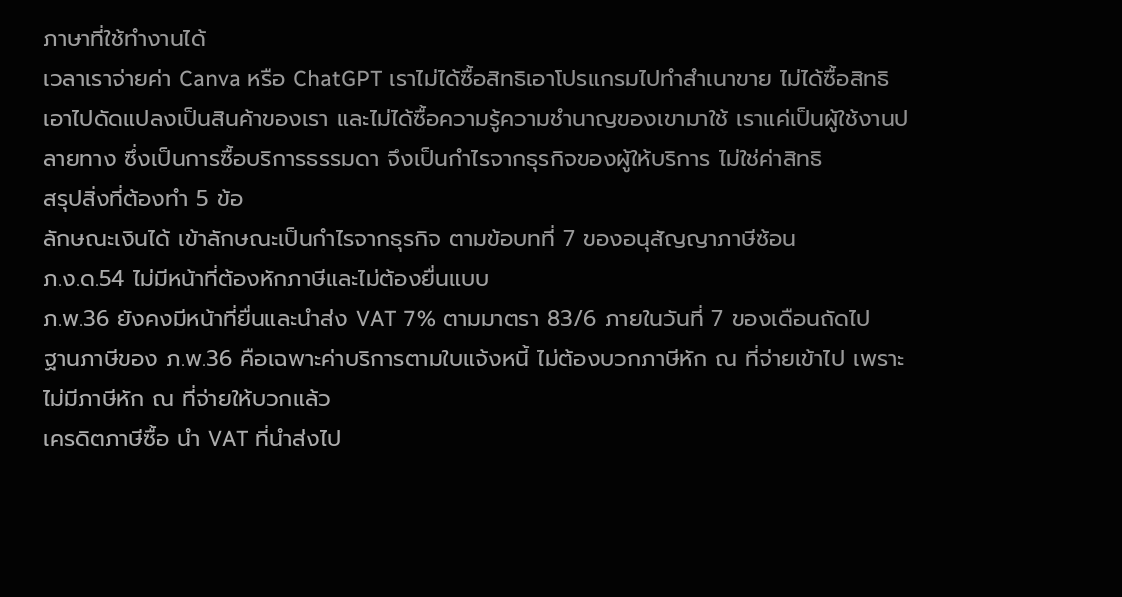ภาษาที่ใช้ทำงานได้
เวลาเราจ่ายค่า Canva หรือ ChatGPT เราไม่ได้ซื้อสิทธิเอาโปรแกรมไปทำสำเนาขาย ไม่ได้ซื้อสิทธิเอาไปดัดแปลงเป็นสินค้าของเรา และไม่ได้ซื้อความรู้ความชำนาญของเขามาใช้ เราแค่เป็นผู้ใช้งานปลายทาง ซึ่งเป็นการซื้อบริการธรรมดา จึงเป็นกำไรจากธุรกิจของผู้ให้บริการ ไม่ใช่ค่าสิทธิ
สรุปสิ่งที่ต้องทำ 5 ข้อ
ลักษณะเงินได้ เข้าลักษณะเป็นกำไรจากธุรกิจ ตามข้อบทที่ 7 ของอนุสัญญาภาษีซ้อน
ภ.ง.ด.54 ไม่มีหน้าที่ต้องหักภาษีและไม่ต้องยื่นแบบ
ภ.พ.36 ยังคงมีหน้าที่ยื่นและนำส่ง VAT 7% ตามมาตรา 83/6 ภายในวันที่ 7 ของเดือนถัดไป
ฐานภาษีของ ภ.พ.36 คือเฉพาะค่าบริการตามใบแจ้งหนี้ ไม่ต้องบวกภาษีหัก ณ ที่จ่ายเข้าไป เพราะไม่มีภาษีหัก ณ ที่จ่ายให้บวกแล้ว
เครดิตภาษีซื้อ นำ VAT ที่นำส่งไป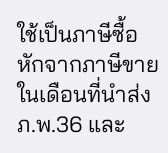ใช้เป็นภาษีซื้อหักจากภาษีขายในเดือนที่นำส่ง ภ.พ.36 และ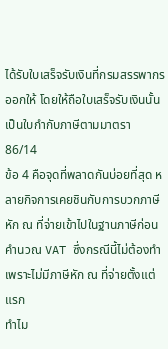ได้รับใบเสร็จรับเงินที่กรมสรรพากรออกให้ โดยให้ถือใบเสร็จรับเงินนั้นเป็นใบกำกับภาษีตามมาตรา 86/14
ข้อ 4 คือจุดที่พลาดกันบ่อยที่สุด หลายกิจการเคยชินกับการบวกภาษีหัก ณ ที่จ่ายเข้าไปในฐานภาษีก่อนคำนวณ VAT ซึ่งกรณีนี้ไม่ต้องทำ เพราะไม่มีภาษีหัก ณ ที่จ่ายตั้งแต่แรก
ทำไม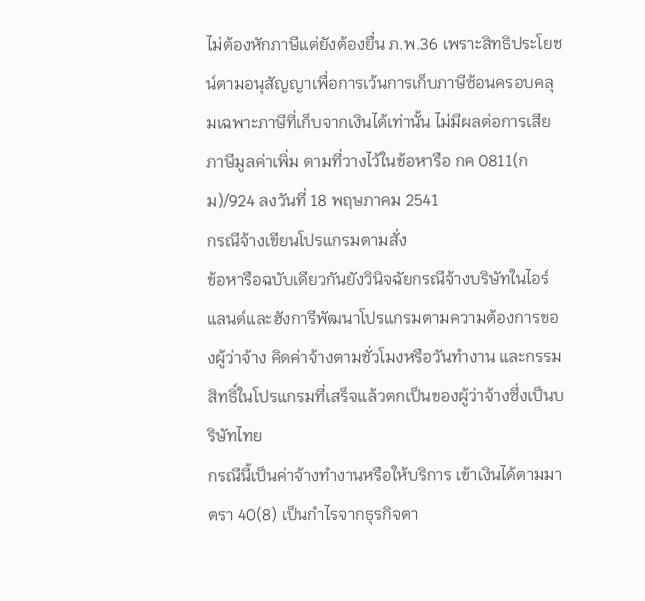ไม่ต้องหักภาษีแต่ยังต้องยื่น ภ.พ.36 เพราะสิทธิประโยชน์ตามอนุสัญญาเพื่อการเว้นการเก็บภาษีซ้อนครอบคลุมเฉพาะภาษีที่เก็บจากเงินได้เท่านั้น ไม่มีผลต่อการเสียภาษีมูลค่าเพิ่ม ตามที่วางไว้ในข้อหารือ กค 0811(กม)/924 ลงวันที่ 18 พฤษภาคม 2541
กรณีจ้างเขียนโปรแกรมตามสั่ง
ข้อหารือฉบับเดียวกันยังวินิจฉัยกรณีจ้างบริษัทในไอร์แลนด์และฮังการีพัฒนาโปรแกรมตามความต้องการของผู้ว่าจ้าง คิดค่าจ้างตามชั่วโมงหรือวันทำงาน และกรรมสิทธิ์ในโปรแกรมที่เสร็จแล้วตกเป็นของผู้ว่าจ้างซึ่งเป็นบริษัทไทย
กรณีนี้เป็นค่าจ้างทำงานหรือให้บริการ เข้าเงินได้ตามมาตรา 40(8) เป็นกำไรจากธุรกิจตา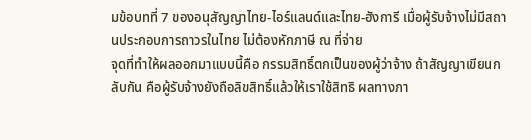มข้อบทที่ 7 ของอนุสัญญาไทย-ไอร์แลนด์และไทย-ฮังการี เมื่อผู้รับจ้างไม่มีสถานประกอบการถาวรในไทย ไม่ต้องหักภาษี ณ ที่จ่าย
จุดที่ทำให้ผลออกมาแบบนี้คือ กรรมสิทธิ์ตกเป็นของผู้ว่าจ้าง ถ้าสัญญาเขียนกลับกัน คือผู้รับจ้างยังถือลิขสิทธิ์แล้วให้เราใช้สิทธิ ผลทางภา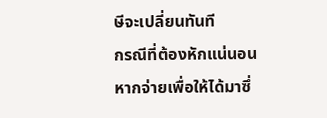ษีจะเปลี่ยนทันที
กรณีที่ต้องหักแน่นอน
หากจ่ายเพื่อให้ได้มาซึ่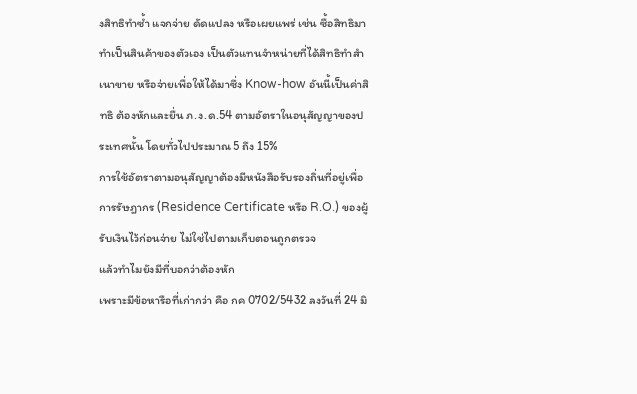งสิทธิทำซ้ำ แจกจ่าย ดัดแปลง หรือเผยแพร่ เช่น ซื้อสิทธิมาทำเป็นสินค้าของตัวเอง เป็นตัวแทนจำหน่ายที่ได้สิทธิทำสำเนาขาย หรือจ่ายเพื่อให้ได้มาซึ่ง Know-how อันนี้เป็นค่าสิทธิ ต้องหักและยื่น ภ.ง.ด.54 ตามอัตราในอนุสัญญาของประเทศนั้น โดยทั่วไปประมาณ 5 ถึง 15%
การใช้อัตราตามอนุสัญญาต้องมีหนังสือรับรองถิ่นที่อยู่เพื่อการรัษฎากร (Residence Certificate หรือ R.O.) ของผู้รับเงินไว้ก่อนจ่าย ไม่ใช่ไปตามเก็บตอนถูกตรวจ
แล้วทำไมยังมีที่บอกว่าต้องหัก
เพราะมีข้อหารือที่เก่ากว่า คือ กค 0702/5432 ลงวันที่ 24 มิ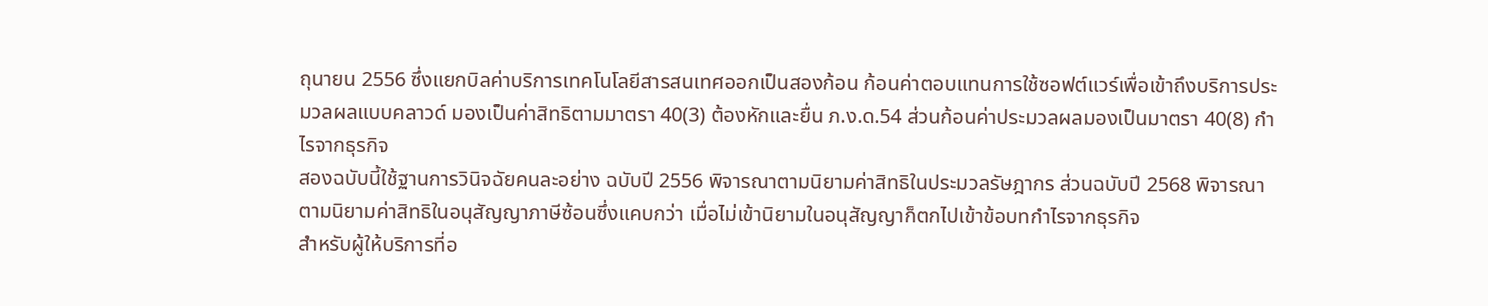ถุนายน 2556 ซึ่งแยกบิลค่าบริการเทคโนโลยีสารสนเทศออกเป็นสองก้อน ก้อนค่าตอบแทนการใช้ซอฟต์แวร์เพื่อเข้าถึงบริการประมวลผลแบบคลาวด์ มองเป็นค่าสิทธิตามมาตรา 40(3) ต้องหักและยื่น ภ.ง.ด.54 ส่วนก้อนค่าประมวลผลมองเป็นมาตรา 40(8) กำไรจากธุรกิจ
สองฉบับนี้ใช้ฐานการวินิจฉัยคนละอย่าง ฉบับปี 2556 พิจารณาตามนิยามค่าสิทธิในประมวลรัษฎากร ส่วนฉบับปี 2568 พิจารณาตามนิยามค่าสิทธิในอนุสัญญาภาษีซ้อนซึ่งแคบกว่า เมื่อไม่เข้านิยามในอนุสัญญาก็ตกไปเข้าข้อบทกำไรจากธุรกิจ
สำหรับผู้ให้บริการที่อ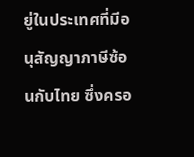ยู่ในประเทศที่มีอนุสัญญาภาษีซ้อนกับไทย ซึ่งครอ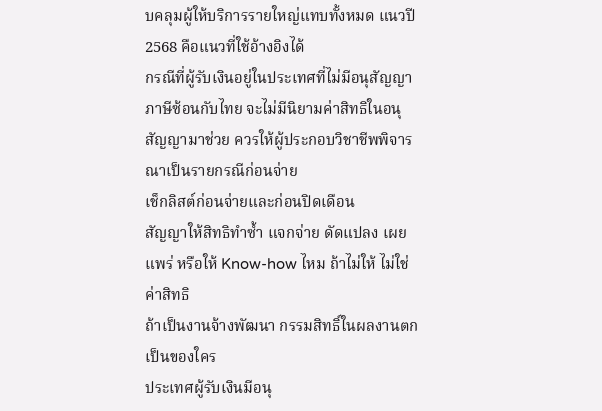บคลุมผู้ให้บริการรายใหญ่แทบทั้งหมด แนวปี 2568 คือแนวที่ใช้อ้างอิงได้
กรณีที่ผู้รับเงินอยู่ในประเทศที่ไม่มีอนุสัญญาภาษีซ้อนกับไทย จะไม่มีนิยามค่าสิทธิในอนุสัญญามาช่วย ควรให้ผู้ประกอบวิชาชีพพิจารณาเป็นรายกรณีก่อนจ่าย
เช็กลิสต์ก่อนจ่ายและก่อนปิดเดือน
สัญญาให้สิทธิทำซ้ำ แจกจ่าย ดัดแปลง เผยแพร่ หรือให้ Know-how ไหม ถ้าไม่ให้ ไม่ใช่ค่าสิทธิ
ถ้าเป็นงานจ้างพัฒนา กรรมสิทธิ์ในผลงานตกเป็นของใคร
ประเทศผู้รับเงินมีอนุ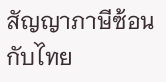สัญญาภาษีซ้อนกับไทย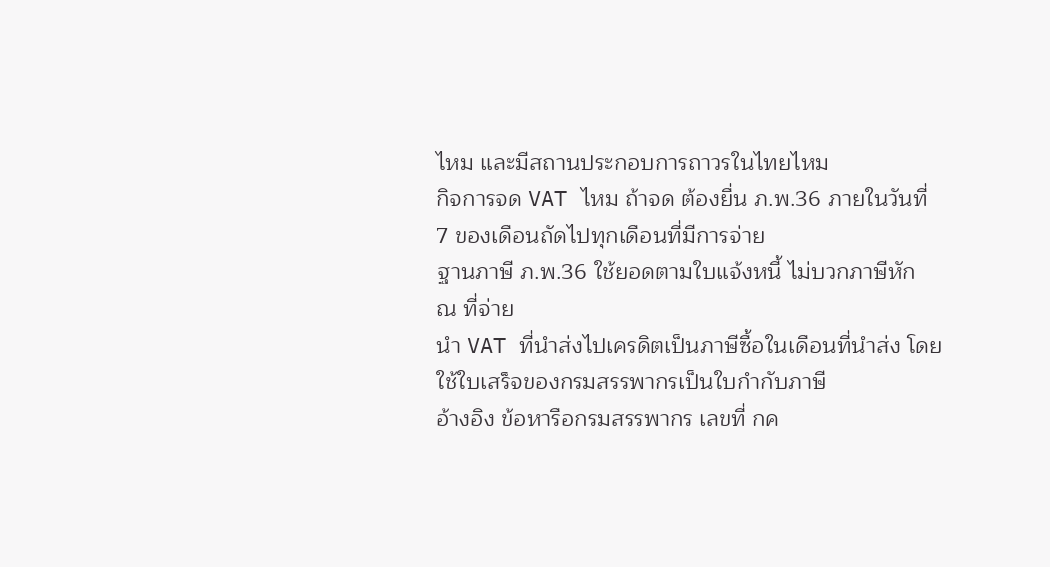ไหม และมีสถานประกอบการถาวรในไทยไหม
กิจการจด VAT ไหม ถ้าจด ต้องยื่น ภ.พ.36 ภายในวันที่ 7 ของเดือนถัดไปทุกเดือนที่มีการจ่าย
ฐานภาษี ภ.พ.36 ใช้ยอดตามใบแจ้งหนี้ ไม่บวกภาษีหัก ณ ที่จ่าย
นำ VAT ที่นำส่งไปเครดิตเป็นภาษีซื้อในเดือนที่นำส่ง โดยใช้ใบเสร็จของกรมสรรพากรเป็นใบกำกับภาษี
อ้างอิง ข้อหารือกรมสรรพากร เลขที่ กค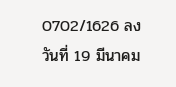0702/1626 ลงวันที่ 19 มีนาคม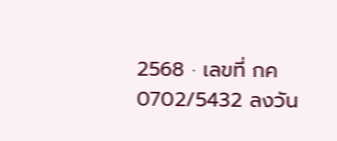2568 · เลขที่ กค 0702/5432 ลงวัน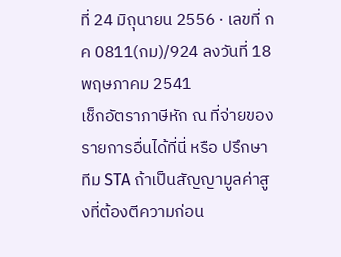ที่ 24 มิถุนายน 2556 · เลขที่ กค 0811(กม)/924 ลงวันที่ 18 พฤษภาคม 2541
เช็กอัตราภาษีหัก ณ ที่จ่ายของรายการอื่นได้ที่นี่ หรือ ปรึกษาทีม STA ถ้าเป็นสัญญามูลค่าสูงที่ต้องตีความก่อน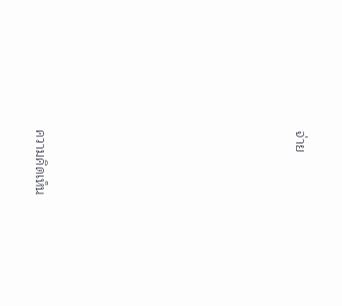จ่าย









ความคิดเห็น